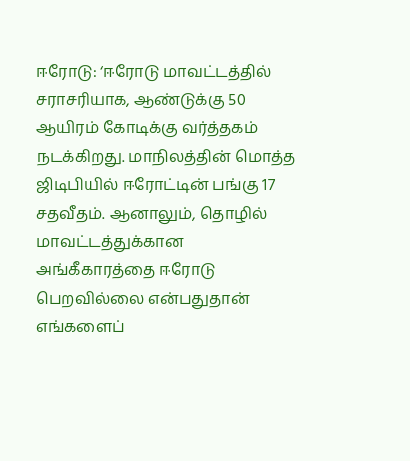ஈரோடு: ‘ஈரோடு மாவட்டத்தில் சராசரியாக, ஆண்டுக்கு 50 ஆயிரம் கோடிக்கு வர்த்தகம் நடக்கிறது. மாநிலத்தின் மொத்த ஜிடிபியில் ஈரோட்டின் பங்கு 17 சதவீதம். ஆனாலும், தொழில் மாவட்டத்துக்கான அங்கீகாரத்தை ஈரோடு பெறவில்லை என்பதுதான் எங்களைப்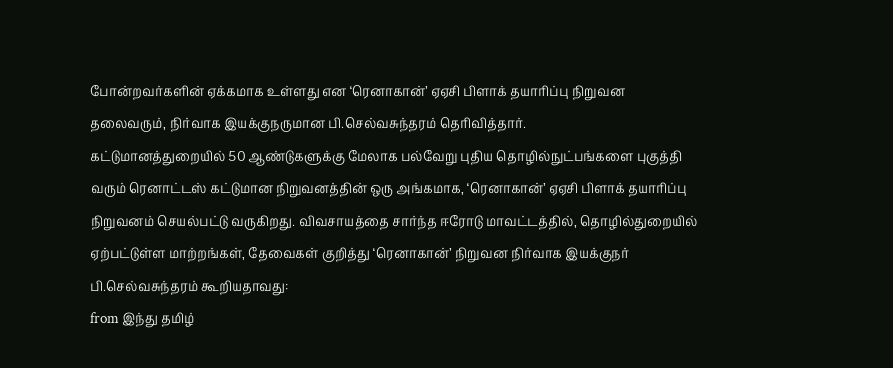போன்றவர்களின் ஏக்கமாக உள்ளது என ‘ரெனாகான்’ ஏஏசி பிளாக் தயாரிப்பு நிறுவன தலைவரும், நிர்வாக இயக்குநருமான பி.செல்வசுந்தரம் தெரிவித்தார்.
கட்டுமானத்துறையில் 50 ஆண்டுகளுக்கு மேலாக பல்வேறு புதிய தொழில்நுட்பங்களை புகுத்தி வரும் ரெனாட்டஸ் கட்டுமான நிறுவனத்தின் ஒரு அங்கமாக, ‘ரெனாகான்’ ஏஏசி பிளாக் தயாரிப்பு நிறுவனம் செயல்பட்டு வருகிறது. விவசாயத்தை சார்ந்த ஈரோடு மாவட்டத்தில், தொழில்துறையில் ஏற்பட்டுள்ள மாற்றங்கள், தேவைகள் குறித்து ‘ரெனாகான்’ நிறுவன நிர்வாக இயக்குநர் பி.செல்வசுந்தரம் கூறியதாவது:
from இந்து தமிழ்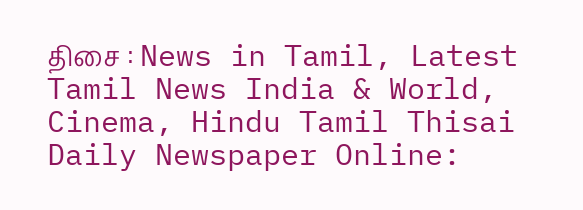திசை : News in Tamil, Latest Tamil News India & World, Cinema, Hindu Tamil Thisai Daily Newspaper Online: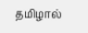தமிழால்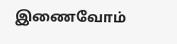இணைவோம்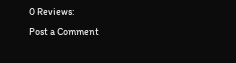0 Reviews:
Post a Comment